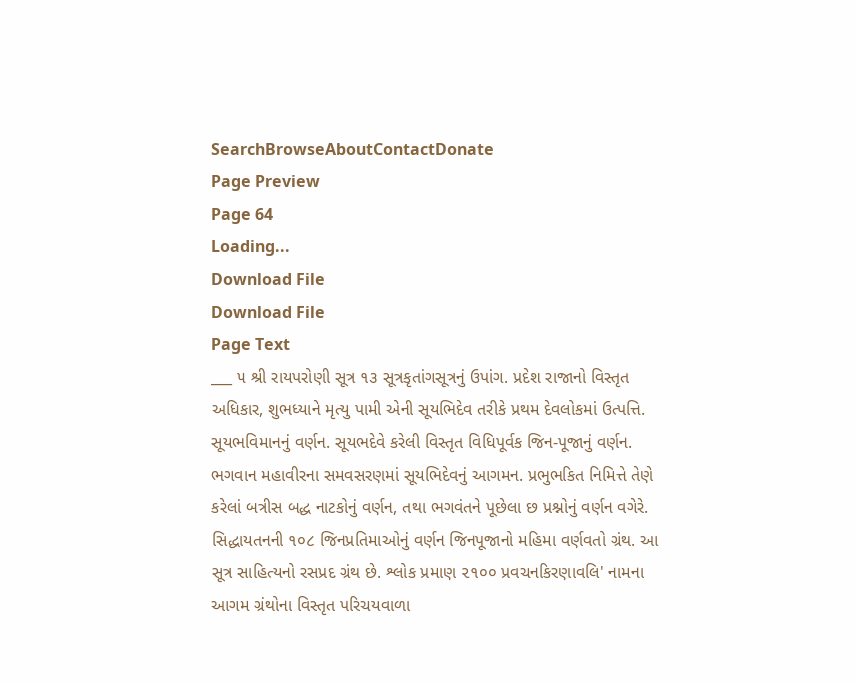SearchBrowseAboutContactDonate
Page Preview
Page 64
Loading...
Download File
Download File
Page Text
___ ૫ શ્રી રાયપરોણી સૂત્ર ૧૩ સૂત્રકૃતાંગસૂત્રનું ઉપાંગ. પ્રદેશ રાજાનો વિસ્તૃત અધિકાર, શુભધ્યાને મૃત્યુ પામી એની સૂયભિદેવ તરીકે પ્રથમ દેવલોકમાં ઉત્પત્તિ. સૂયભવિમાનનું વર્ણન. સૂયભદેવે કરેલી વિસ્તૃત વિધિપૂર્વક જિન-પૂજાનું વર્ણન. ભગવાન મહાવીરના સમવસરણમાં સૂયભિદેવનું આગમન. પ્રભુભકિત નિમિત્તે તેણે કરેલાં બત્રીસ બદ્ધ નાટકોનું વર્ણન, તથા ભગવંતને પૂછેલા છ પ્રશ્નોનું વર્ણન વગેરે. સિદ્ધાયતનની ૧૦૮ જિનપ્રતિમાઓનું વર્ણન જિનપૂજાનો મહિમા વર્ણવતો ગ્રંથ. આ સૂત્ર સાહિત્યનો રસપ્રદ ગ્રંથ છે. શ્લોક પ્રમાણ ૨૧૦૦ પ્રવચનકિરણાવલિ' નામના આગમ ગ્રંથોના વિસ્તૃત પરિચયવાળા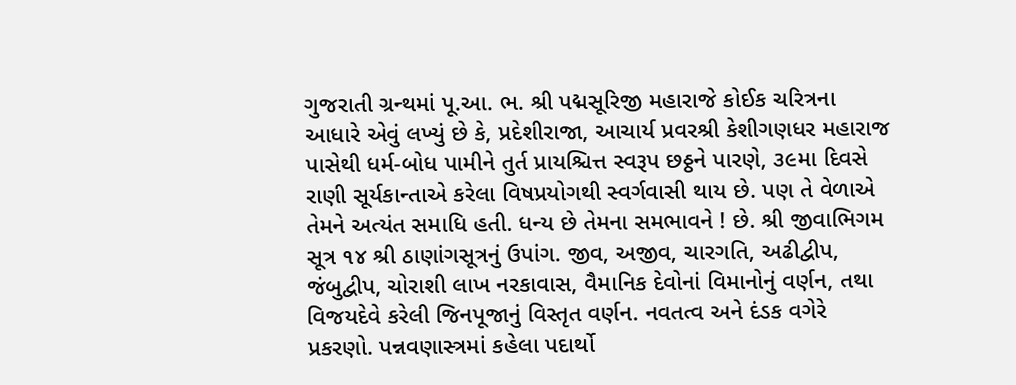ગુજરાતી ગ્રન્થમાં પૂ.આ. ભ. શ્રી પદ્મસૂરિજી મહારાજે કોઈક ચરિત્રના આધારે એવું લખ્યું છે કે, પ્રદેશીરાજા, આચાર્ય પ્રવરશ્રી કેશીગણધર મહારાજ પાસેથી ધર્મ-બોધ પામીને તુર્ત પ્રાયશ્ચિત્ત સ્વરૂપ છઠ્ઠને પારણે, ૩૯મા દિવસે રાણી સૂર્યકાન્તાએ કરેલા વિષપ્રયોગથી સ્વર્ગવાસી થાય છે. પણ તે વેળાએ તેમને અત્યંત સમાધિ હતી. ધન્ય છે તેમના સમભાવને ! છે. શ્રી જીવાભિગમ સૂત્ર ૧૪ શ્રી ઠાણાંગસૂત્રનું ઉપાંગ. જીવ, અજીવ, ચારગતિ, અઢીદ્વીપ, જંબુદ્વીપ, ચોરાશી લાખ નરકાવાસ, વૈમાનિક દેવોનાં વિમાનોનું વર્ણન, તથા વિજયદેવે કરેલી જિનપૂજાનું વિસ્તૃત વર્ણન. નવતત્વ અને દંડક વગેરે પ્રકરણો. પન્નવણાસ્ત્રમાં કહેલા પદાર્થો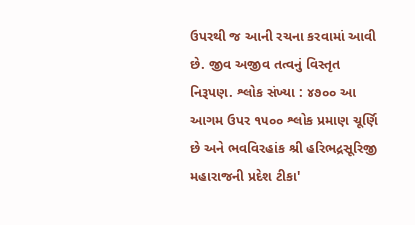ઉપરથી જ આની રચના કરવામાં આવી છે. જીવ અજીવ તત્વનું વિસ્તૃત નિરૂપણ. શ્લોક સંખ્યા : ૪૭૦૦ આ આગમ ઉપર ૧૫૦૦ શ્લોક પ્રમાણ ચૂર્ણિ છે અને ભવવિરહાંક શ્રી હરિભદ્રસૂરિજી મહારાજની પ્રદેશ ટીકા'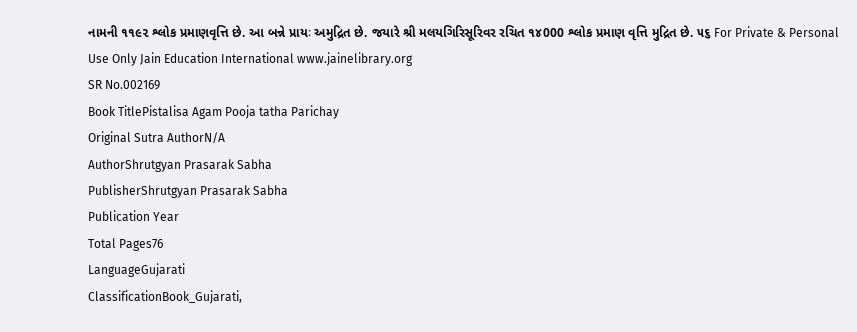નામની ૧૧૯૨ શ્લોક પ્રમાણવૃત્તિ છે. આ બન્ને પ્રાયઃ અમુદ્રિત છે. જયારે શ્રી મલયગિરિસૂરિવર રચિત ૧૪000 શ્લોક પ્રમાણ વૃત્તિ મુદ્રિત છે. ૫૬ For Private & Personal Use Only Jain Education International www.jainelibrary.org
SR No.002169
Book TitlePistalisa Agam Pooja tatha Parichay
Original Sutra AuthorN/A
AuthorShrutgyan Prasarak Sabha
PublisherShrutgyan Prasarak Sabha
Publication Year
Total Pages76
LanguageGujarati
ClassificationBook_Gujarati,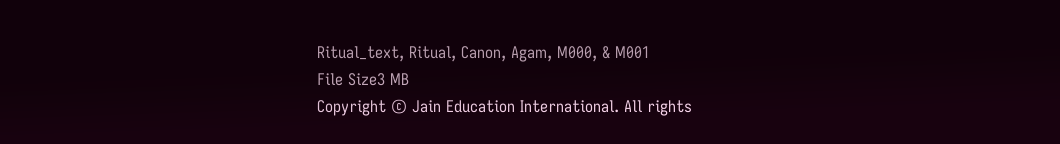Ritual_text, Ritual, Canon, Agam, M000, & M001
File Size3 MB
Copyright © Jain Education International. All rights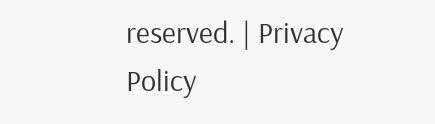reserved. | Privacy Policy